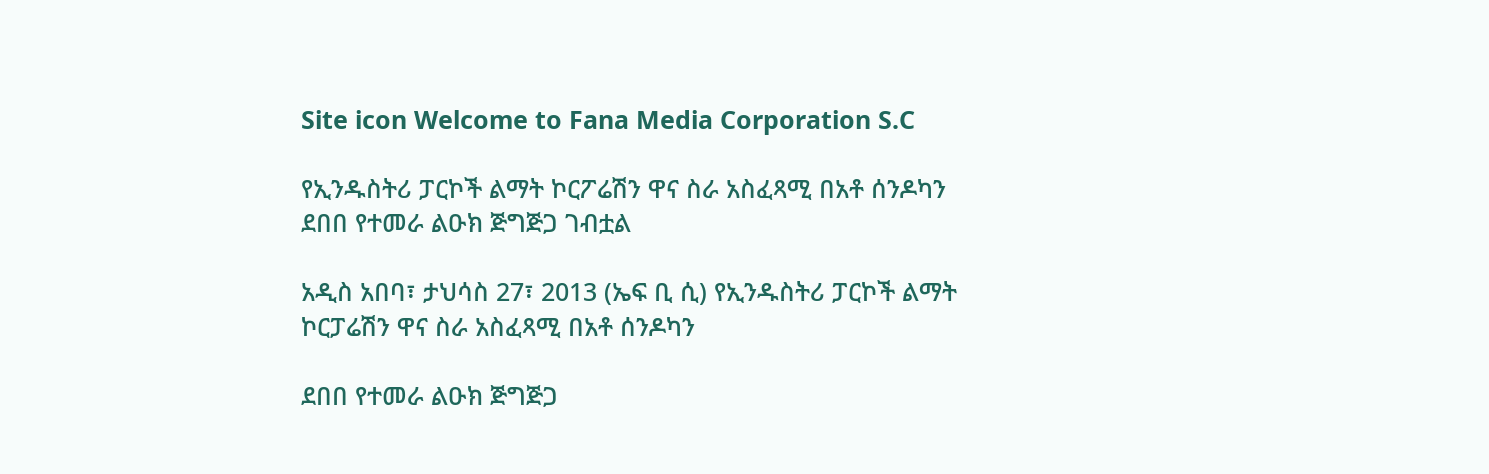Site icon Welcome to Fana Media Corporation S.C

የኢንዱስትሪ ፓርኮች ልማት ኮርፖሬሽን ዋና ስራ አስፈጻሚ በአቶ ሰንዶካን ደበበ የተመራ ልዑክ ጅግጅጋ ገብቷል

አዲስ አበባ፣ ታህሳስ 27፣ 2013 (ኤፍ ቢ ሲ) የኢንዱስትሪ ፓርኮች ልማት ኮርፓሬሽን ዋና ስራ አስፈጻሚ በአቶ ሰንዶካን

ደበበ የተመራ ልዑክ ጅግጅጋ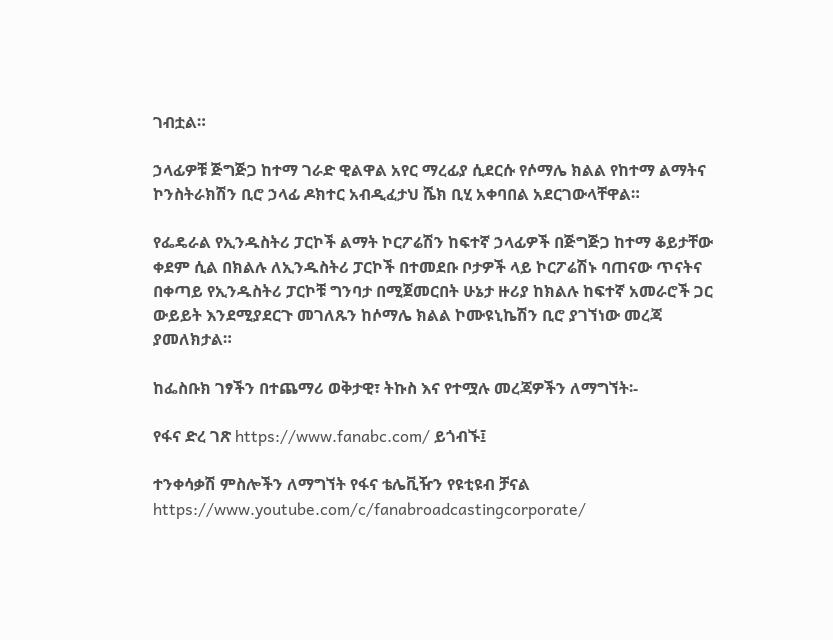ገብቷል።

ኃላፊዎቹ ጅግጅጋ ከተማ ገራድ ዊልዋል አየር ማረፊያ ሲደርሱ የሶማሌ ክልል የከተማ ልማትና ኮንስትራክሽን ቢሮ ኃላፊ ዶክተር አብዲፈታህ ሼክ ቢሂ አቀባበል አደርገውላቸዋል።

የፌዴራል የኢንዱስትሪ ፓርኮች ልማት ኮርፖሬሽን ከፍተኛ ኃላፊዎች በጅግጅጋ ከተማ ቆይታቸው ቀደም ሲል በክልሉ ለኢንዱስትሪ ፓርኮች በተመደቡ ቦታዎች ላይ ኮርፖሬሽኑ ባጠናው ጥናትና በቀጣይ የኢንዱስትሪ ፓርኮቹ ግንባታ በሚጀመርበት ሁኔታ ዙሪያ ከክልሉ ከፍተኛ አመራሮች ጋር ውይይት እንደሚያደርጉ መገለጹን ከሶማሌ ክልል ኮሙዩኒኬሽን ቢሮ ያገኘነው መረጃ ያመለክታል።

ከፌስቡክ ገፃችን በተጨማሪ ወቅታዊ፣ ትኩስ እና የተሟሉ መረጃዎችን ለማግኘት፡-

የፋና ድረ ገጽ https://www.fanabc.com/ ይጎብኙ፤

ተንቀሳቃሽ ምስሎችን ለማግኘት የፋና ቴሌቪዥን የዩቲዩብ ቻናል https://www.youtube.com/c/fanabroadcastingcorporate/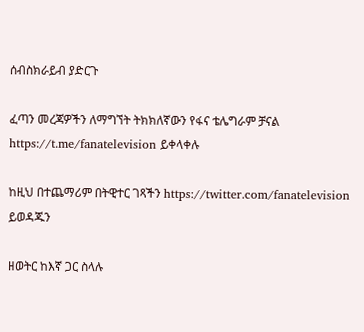ሰብስክራይብ ያድርጉ

ፈጣን መረጃዎችን ለማግኘት ትክክለኛውን የፋና ቴሌግራም ቻናል https://t.me/fanatelevision ይቀላቀሉ

ከዚህ በተጨማሪም በትዊተር ገጻችን https://twitter.com/fanatelevision ይወዳጁን

ዘወትር ከእኛ ጋር ስላሉ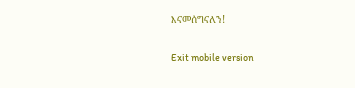እናመሰግናለን!

Exit mobile version